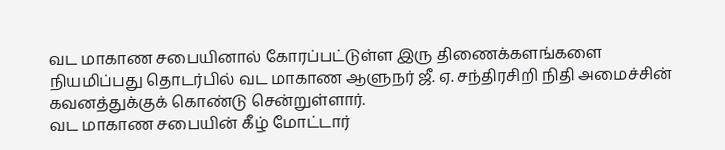வட மாகாண சபையினால் கோரப்பட்டுள்ள இரு திணைக்களங்களை நியமிப்பது தொடர்பில் வட மாகாண ஆளுநர் ஜீ. ஏ. சந்திரசிறி நிதி அமைச்சின் கவனத்துக்குக் கொண்டு சென்றுள்ளார்.
வட மாகாண சபையின் கீழ் மோட்டார்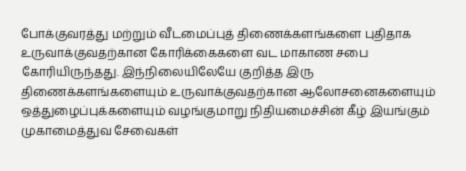போக்குவரத்து மற்றும் வீடமைப்புத் திணைக்களங்களை புதிதாக உருவாக்குவதற்கான கோரிக்கைகளை வட மாகாண சபை கோரியிருந்தது. இந்நிலையிலேயே குறித்த இரு திணைக்களங்களையும் உருவாக்குவதற்கான ஆலோசனைகளையும் ஒத்துழைப்புக்களையும் வழங்குமாறு நிதியமைச்சின் கீழ் இயங்கும் முகாமைத்துவ சேவைகள்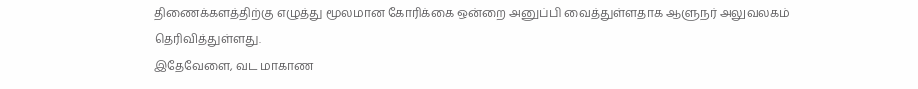திணைக்களத்திற்கு எழுத்து மூலமான கோரிக்கை ஒன்றை அனுப்பி வைத்துள்ளதாக ஆளுநர் அலுவலகம் தெரிவித்துள்ளது.
இதேவேளை, வட மாகாண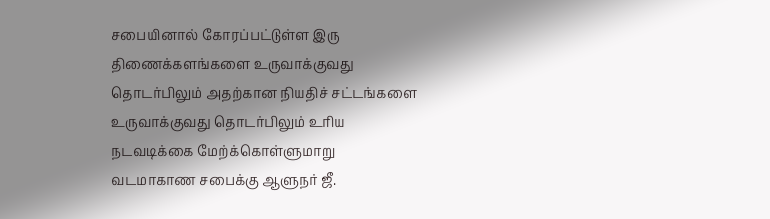சபையினால் கோரப்பட்டுள்ள இரு திணைக்களங்களை உருவாக்குவது தொடர்பிலும் அதற்கான நியதிச் சட்டங்களை உருவாக்குவது தொடர்பிலும் உரிய நடவடிக்கை மேற்க்கொள்ளுமாறு வடமாகாண சபைக்கு ஆளுநர் ஜீ.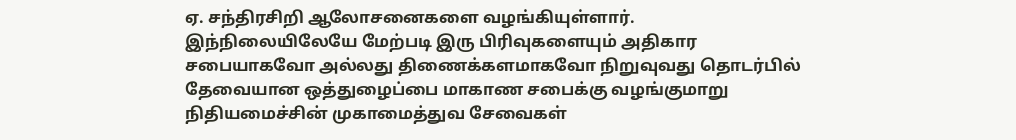ஏ. சந்திரசிறி ஆலோசனைகளை வழங்கியுள்ளார்.
இந்நிலையிலேயே மேற்படி இரு பிரிவுகளையும் அதிகார சபையாகவோ அல்லது திணைக்களமாகவோ நிறுவுவது தொடர்பில் தேவையான ஒத்துழைப்பை மாகாண சபைக்கு வழங்குமாறு நிதியமைச்சின் முகாமைத்துவ சேவைகள்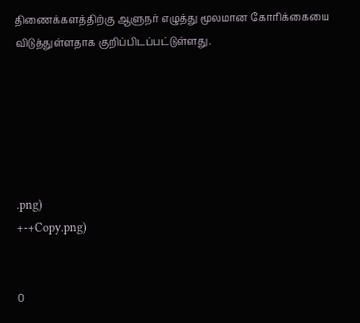திணைக்களத்திற்கு ஆளுநர் எழுத்து மூலமான கோரிக்கையை விடுத்துள்ளதாக குறிப்பிடப்பட்டுள்ளது.






.png)
+-+Copy.png)


0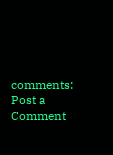comments:
Post a Comment